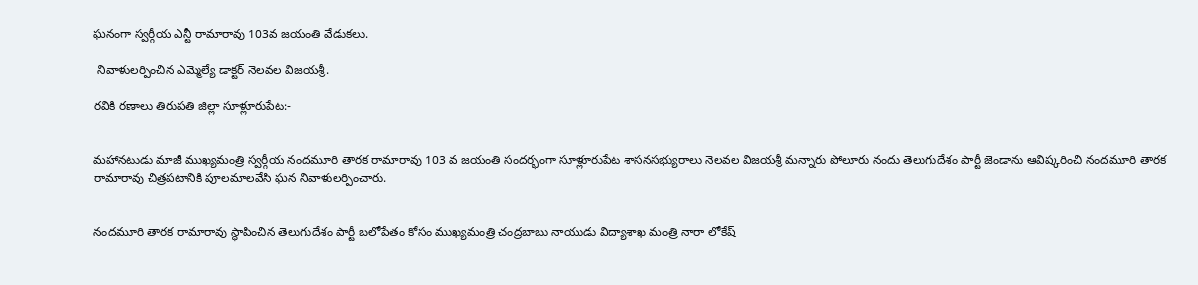ఘనంగా స్వర్గీయ ఎన్టీ రామారావు 103వ జయంతి వేడుకలు.

 నివాళులర్పించిన ఎమ్మెల్యే డాక్టర్ నెలవల విజయశ్రీ.

రవికి రణాలు తిరుపతి జిల్లా సూళ్లూరుపేట:-


మహానటుడు మాజీ ముఖ్యమంత్రి స్వర్గీయ నందమూరి తారక రామారావు 103 వ జయంతి సందర్భంగా సూళ్లూరుపేట శాసనసభ్యురాలు నెలవల విజయశ్రీ మన్నారు పోలూరు నందు తెలుగుదేశం పార్టీ జెండాను ఆవిష్కరించి నందమూరి తారక రామారావు చిత్రపటానికి పూలమాలవేసి ఘన నివాళులర్పించారు.


నందమూరి తారక రామారావు స్థాపించిన తెలుగుదేశం పార్టీ బలోపేతం కోసం ముఖ్యమంత్రి చంద్రబాబు నాయుడు విద్యాశాఖ మంత్రి నారా లోకేష్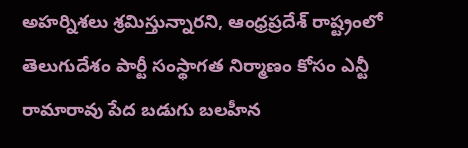అహర్నిశలు శ్రమిస్తున్నారని, ఆంధ్రప్రదేశ్ రాష్ట్రంలో తెలుగుదేశం పార్టీ సంస్థాగత నిర్మాణం కోసం ఎన్టీ రామారావు పేద బడుగు బలహీన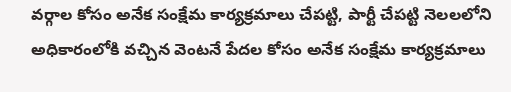వర్గాల కోసం అనేక సంక్షేమ కార్యక్రమాలు చేపట్టి, పార్టీ చేపట్టి నెలలలోని అధికారంలోకి వచ్చిన వెంటనే పేదల కోసం అనేక సంక్షేమ కార్యక్రమాలు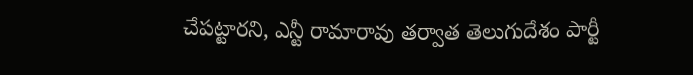చేపట్టారని, ఎన్టీ రామారావు తర్వాత తెలుగుదేశం పార్టీ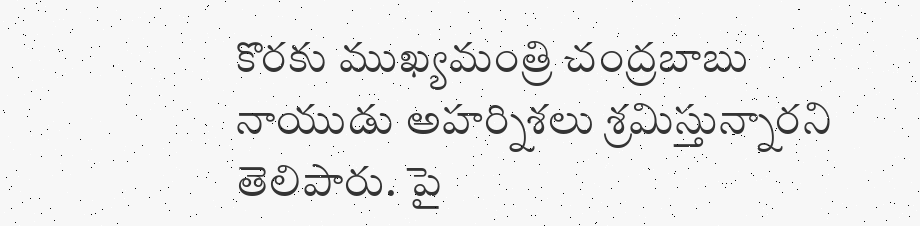కొరకు ముఖ్యమంత్రి చంద్రబాబు నాయుడు అహర్నిశలు శ్రమిస్తున్నారని తెలిపారు. పై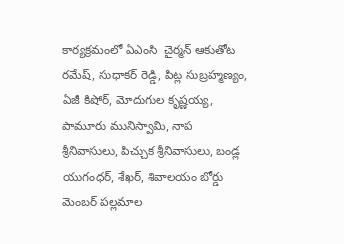కార్యక్రమంలో ఏఎంసి  చైర్మన్ ఆకుతోట రమేష్, సుధాకర్ రెడ్డి, పిట్ల సుబ్రహ్మణ్యం, ఏజీ కిషోర్, మోదుగుల కృష్ణయ్య, పామూరు మునిస్వామి, నాప శ్రీనివాసులు, పిచ్చుక శ్రీనివాసులు, బండ్ల యుగంధర్, శేఖర్, శివాలయం బోర్డు మెంబర్ పల్లమాల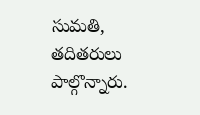సుమతి, తదితరులు పాల్గొన్నారు.